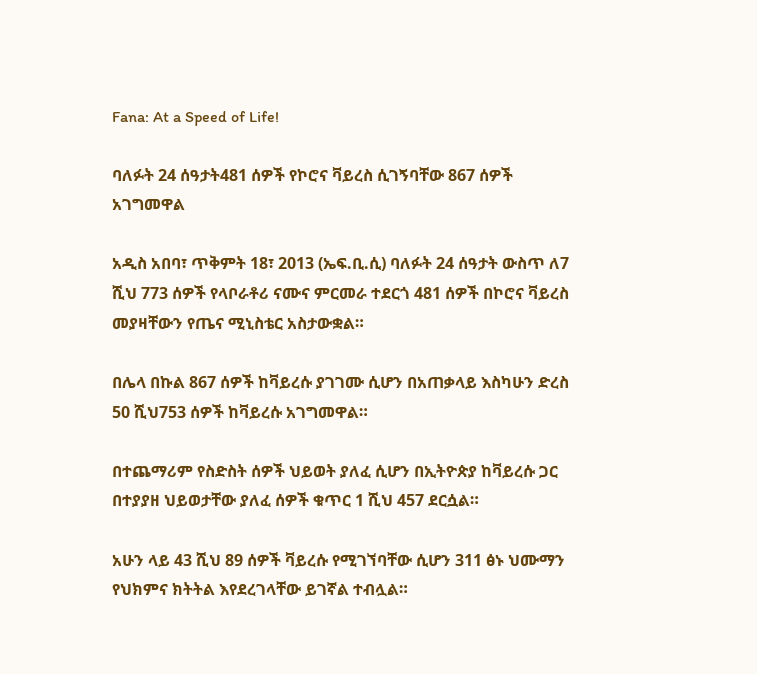Fana: At a Speed of Life!

ባለፉት 24 ሰዓታት481 ሰዎች የኮሮና ቫይረስ ሲገኝባቸው 867 ሰዎች አገግመዋል

አዲስ አበባ፣ ጥቅምት 18፣ 2013 (ኤፍ.ቢ.ሲ) ባለፉት 24 ሰዓታት ውስጥ ለ7 ሺህ 773 ሰዎች የላቦራቶሪ ናሙና ምርመራ ተደርጎ 481 ሰዎች በኮሮና ቫይረስ መያዛቸውን የጤና ሚኒስቴር አስታውቋል።

በሌላ በኩል 867 ሰዎች ከቫይረሱ ያገገሙ ሲሆን በአጠቃላይ እስካሁን ድረስ 50 ሺህ753 ሰዎች ከቫይረሱ አገግመዋል።

በተጨማሪም የስድስት ሰዎች ህይወት ያለፈ ሲሆን በኢትዮጵያ ከቫይረሱ ጋር በተያያዘ ህይወታቸው ያለፈ ሰዎች ቁጥር 1 ሺህ 457 ደርሷል።

አሁን ላይ 43 ሺህ 89 ሰዎች ቫይረሱ የሚገኘባቸው ሲሆን 311 ፅኑ ህሙማን የህክምና ክትትል እየደረገላቸው ይገኛል ተብሏል።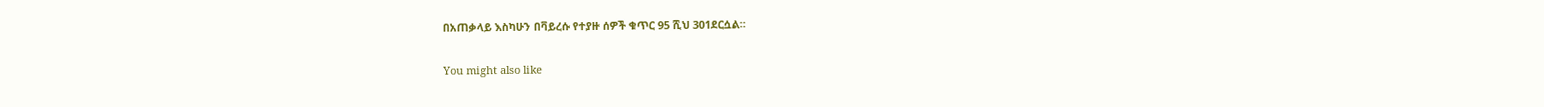በአጠቃላይ እስካሁን በቫይረሱ የተያዙ ሰዎች ቁጥር 95 ሺህ 301ደርሷል።

You might also like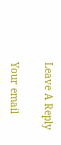Leave A Reply

Your email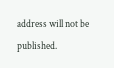address will not be published.